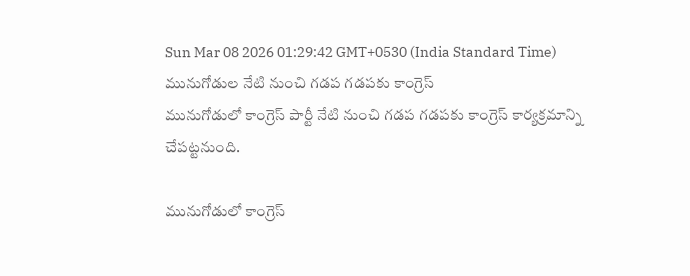Sun Mar 08 2026 01:29:42 GMT+0530 (India Standard Time)
మునుగోడుల నేటి నుంచి గడప గడపకు కాంగ్రెస్
మునుగోడులో కాంగ్రెస్ పార్టీ నేటి నుంచి గడప గడపకు కాంగ్రెస్ కార్యక్రమాన్ని చేపట్టనుంది.

మునుగోడులో కాంగ్రెస్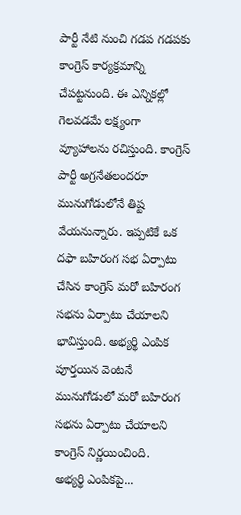పార్టీ నేటి నుంచి గడప గడపకు కాంగ్రెస్ కార్యక్రమాన్ని చేపట్టనుంది. ఈ ఎన్నికల్లో గెలవడమే లక్ష్యంగా వ్యూహాలను రచిస్తుంది. కాంగ్రెస్ పార్టీ అగ్రనేతలందరూ మునుగోడులోనే తిష్ట వేయనున్నారు. ఇప్పటికే ఒక దఫా బహిరంగ సభ ఏర్పాటు చేసిన కాంగ్రెస్ మరో బహిరంగ సభను ఏర్పాటు చేయాలని భావిస్తుంది. అభ్యర్థి ఎంపిక పూర్తయిన వెంటనే మునుగోడులో మరో బహిరంగ సభను ఏర్పాటు చేయాలని కాంగ్రెస్ నిర్ణయించింది.
అభ్యర్థి ఎంపికపై...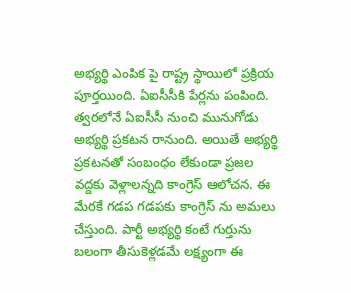అభ్యర్థి ఎంపిక పై రాష్ట్ర స్థాయిలో ప్రక్రియ పూర్తయింది. ఏఐసీసీకి పేర్లను పంపింది. త్వరలోనే ఏఐసీసీ నుంచి మునుగోడు అభ్యర్థి ప్రకటన రానుంది. అయితే అభ్యర్థి ప్రకటనతో సంబంధం లేకుండా ప్రజల వద్దకు వెళ్లాలన్నది కాంగ్రెస్ ఆలోచన. ఈ మేరకే గడప గడపకు కాంగ్రెస్ ను అమలు చేస్తుంది. పార్టీ అభ్యర్థి కంటే గుర్తును బలంగా తీసుకెళ్లడమే లక్ష్యంగా ఈ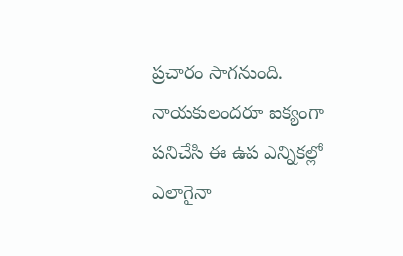ప్రచారం సాగనుంది. నాయకులందరూ ఐక్యంగా పనిచేసి ఈ ఉప ఎన్నికల్లో ఎలాగైనా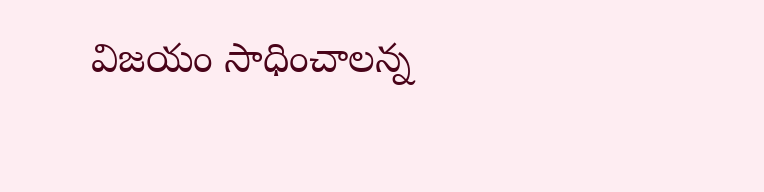విజయం సాధించాలన్న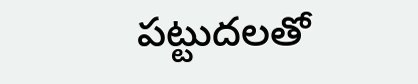పట్టుదలతో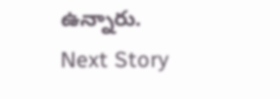ఉన్నారు.
Next Story